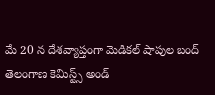మే 20 న దేశవ్యాప్తంగా మెడికల్ షాపుల బంద్
తెలంగాణ కెమిస్ట్స్ అండ్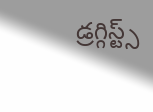డ్రగ్గిస్ట్స్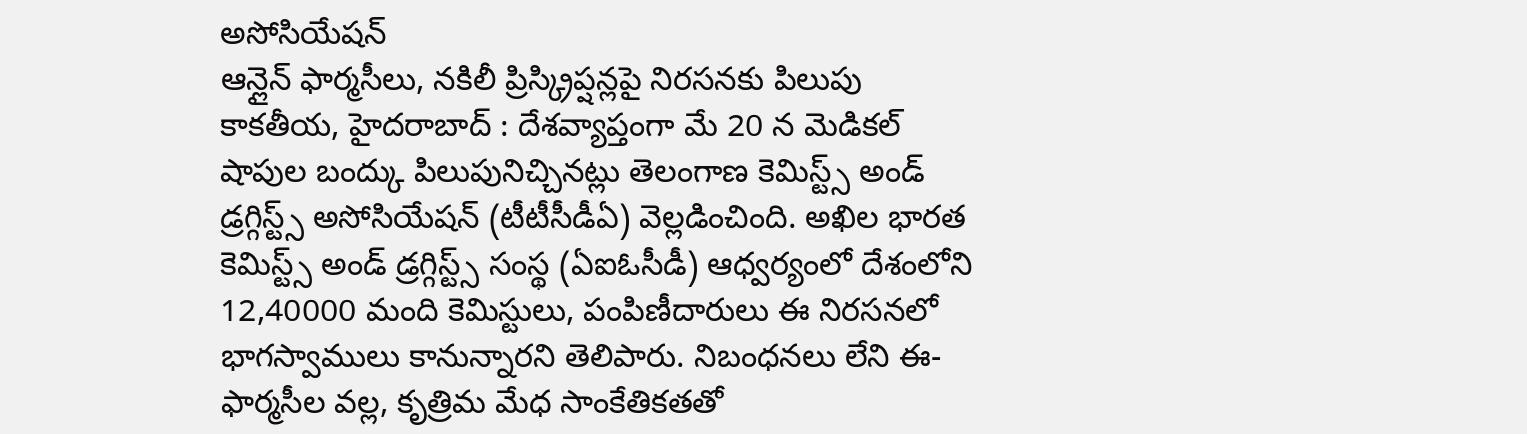అసోసియేషన్
ఆన్లైన్ ఫార్మసీలు, నకిలీ ప్రిస్క్రిప్షన్లపై నిరసనకు పిలుపు
కాకతీయ, హైదరాబాద్ : దేశవ్యాప్తంగా మే 20 న మెడికల్ షాపుల బంద్కు పిలుపునిచ్చినట్లు తెలంగాణ కెమిస్ట్స్ అండ్ డ్రగ్గిస్ట్స్ అసోసియేషన్ (టీటీసీడీఏ) వెల్లడించింది. అఖిల భారత కెమిస్ట్స్ అండ్ డ్రగ్గిస్ట్స్ సంస్థ (ఏఐఓసీడీ) ఆధ్వర్యంలో దేశంలోని 12,40000 మంది కెమిస్టులు, పంపిణీదారులు ఈ నిరసనలో భాగస్వాములు కానున్నారని తెలిపారు. నిబంధనలు లేని ఈ-ఫార్మసీల వల్ల, కృత్రిమ మేధ సాంకేతికతతో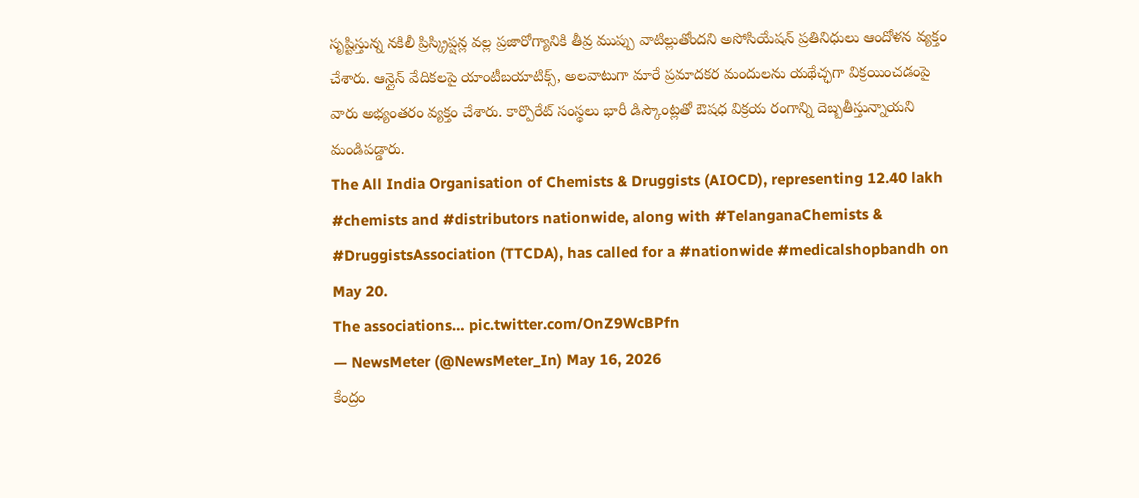సృష్టిస్తున్న నకిలీ ప్రిస్క్రిప్షన్ల వల్ల ప్రజారోగ్యానికి తీవ్ర ముప్పు వాటిల్లుతోందని అసోసియేషన్ ప్రతినిధులు ఆందోళన వ్యక్తం చేశారు. ఆన్లైన్ వేదికలపై యాంటీబయాటిక్స్, అలవాటుగా మారే ప్రమాదకర మందులను యథేచ్ఛగా విక్రయించడంపై వారు అభ్యంతరం వ్యక్తం చేశారు. కార్పొరేట్ సంస్థలు భారీ డిస్కౌంట్లతో ఔషధ విక్రయ రంగాన్ని దెబ్బతీస్తున్నాయని మండిపడ్డారు.
The All India Organisation of Chemists & Druggists (AIOCD), representing 12.40 lakh #chemists and #distributors nationwide, along with #TelanganaChemists & #DruggistsAssociation (TTCDA), has called for a #nationwide #medicalshopbandh on May 20.
The associations… pic.twitter.com/OnZ9WcBPfn
— NewsMeter (@NewsMeter_In) May 16, 2026
కేంద్రం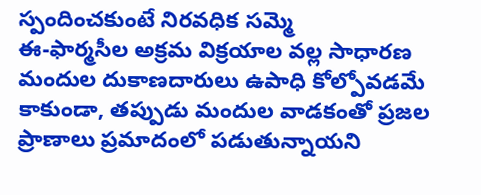స్పందించకుంటే నిరవధిక సమ్మె
ఈ-ఫార్మసీల అక్రమ విక్రయాల వల్ల సాధారణ మందుల దుకాణదారులు ఉపాధి కోల్పోవడమే కాకుండా, తప్పుడు మందుల వాడకంతో ప్రజల ప్రాణాలు ప్రమాదంలో పడుతున్నాయని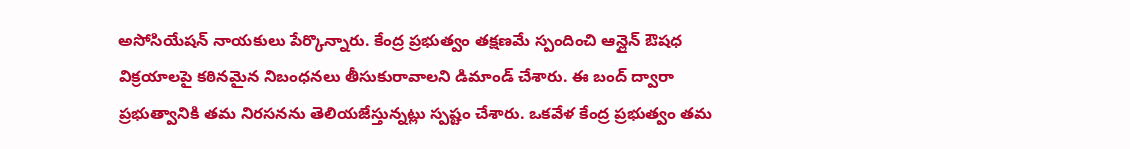అసోసియేషన్ నాయకులు పేర్కొన్నారు. కేంద్ర ప్రభుత్వం తక్షణమే స్పందించి ఆన్లైన్ ఔషధ విక్రయాలపై కఠినమైన నిబంధనలు తీసుకురావాలని డిమాండ్ చేశారు. ఈ బంద్ ద్వారా ప్రభుత్వానికి తమ నిరసనను తెలియజేస్తున్నట్లు స్పష్టం చేశారు. ఒకవేళ కేంద్ర ప్రభుత్వం తమ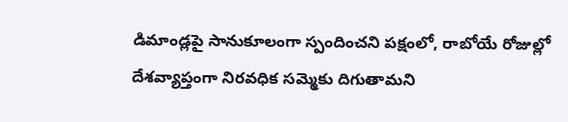డిమాండ్లపై సానుకూలంగా స్పందించని పక్షంలో, రాబోయే రోజుల్లో దేశవ్యాప్తంగా నిరవధిక సమ్మెకు దిగుతామని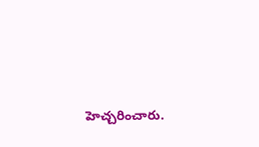హెచ్చరించారు.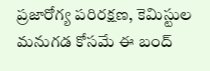ప్రజారోగ్య పరిరక్షణ, కెమిస్టుల మనుగడ కోసమే ఈ బంద్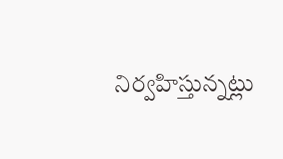నిర్వహిస్తున్నట్లు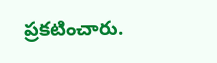ప్రకటించారు.